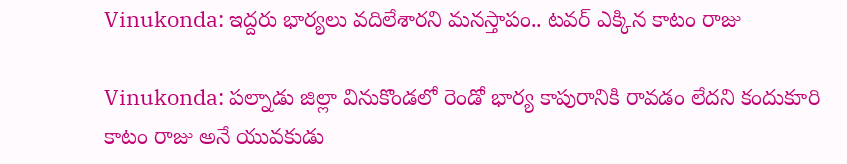Vinukonda: ఇద్దరు భార్యలు వదిలేశారని మనస్తాపం.. టవర్ ఎక్కిన కాటం రాజు

Vinukonda: పల్నాడు జిల్లా వినుకొండలో రెండో భార్య కాపురానికి రావడం లేదని కందుకూరి కాటం రాజు అనే యువకుడు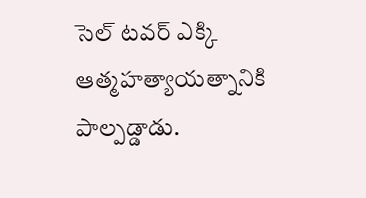సెల్ టవర్ ఎక్కి ఆత్మహత్యాయత్నానికి పాల్పడ్డాడు.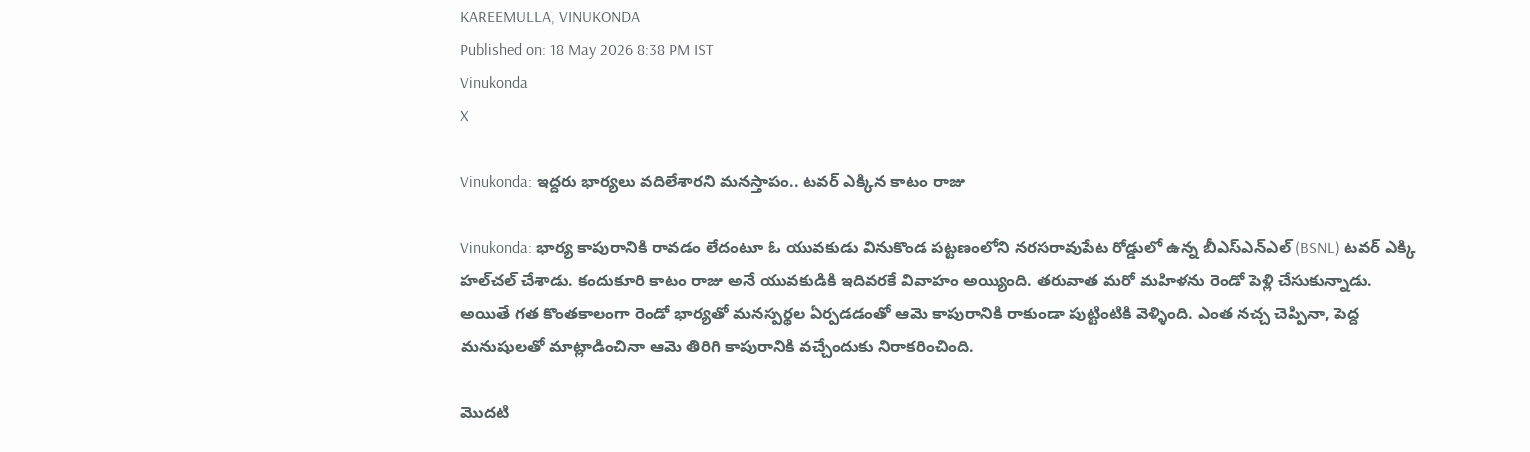KAREEMULLA, VINUKONDA
Published on: 18 May 2026 8:38 PM IST
Vinukonda
X

Vinukonda: ఇద్దరు భార్యలు వదిలేశారని మనస్తాపం.. టవర్ ఎక్కిన కాటం రాజు

Vinukonda: భార్య కాపురానికి రావడం లేదంటూ ఓ యువకుడు వినుకొండ పట్టణంలోని నరసరావుపేట రోడ్డులో ఉన్న బీఎస్‌ఎన్‌ఎల్ (BSNL) టవర్ ఎక్కి హల్‌చల్ చేశాడు. కందుకూరి కాటం రాజు అనే యువకుడికి ఇదివరకే వివాహం అయ్యింది. తరువాత మరో మహిళను రెండో పెళ్లి చేసుకున్నాడు. అయితే గత కొంతకాలంగా రెండో భార్యతో మనస్పర్థల ఏర్పడడంతో ఆమె కాపురానికి రాకుండా పుట్టింటికి వెళ్ళింది. ఎంత నచ్చ చెప్పినా, పెద్ద మనుషులతో మాట్లాడించినా ఆమె తిరిగి కాపురానికి వచ్చేందుకు నిరాకరించింది.

మొదటి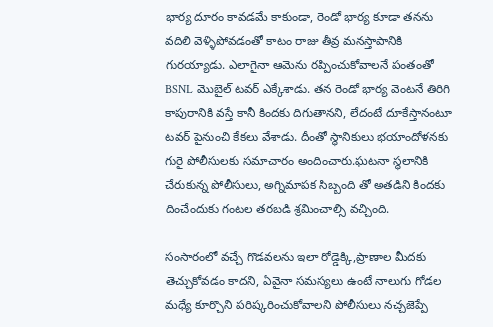భార్య దూరం కావడమే కాకుండా, రెండో భార్య కూడా తనను వదిలి వెళ్ళిపోవడంతో కాటం రాజు తీవ్ర మనస్తాపానికి గురయ్యాడు. ఎలాగైనా ఆమెను రప్పించుకోవాలనే పంతంతో BSNL మొబైల్ టవర్ ఎక్కేశాడు. తన రెండో భార్య వెంటనే తిరిగి కాపురానికి వస్తే కానీ కిందకు దిగుతానని, లేదంటే దూకేస్తానంటూ టవర్ పైనుంచి కేకలు వేశాడు. దీంతో స్థానికులు భయాందోళనకు గురై పోలీసులకు సమాచారం అందించారు.ఘటనా స్థలానికి చేరుకున్న పోలీసులు, అగ్నిమాపక సిబ్బంది తో అతడిని కిందకు దించేందుకు గంటల తరబడి శ్రమించాల్సి వచ్చింది.

సంసారంలో వచ్చే గొడవలను ఇలా రోడ్డెక్కి,ప్రాణాల మీదకు తెచ్చుకోవడం కాదని, ఏవైనా సమస్యలు ఉంటే నాలుగు గోడల మధ్యే కూర్చొని పరిష్కరించుకోవాలని పోలీసులు నచ్చజెప్పే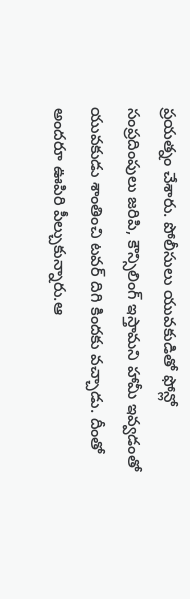ప్రయత్నం చేశారు. పోలీసులు యువకుడితో ఫోన్లో సంప్రదింపులు జరిపి, కౌన్సిలింగ్ ఇస్తామని హామీ ఇవ్వడంతో యువకుడు శాంతించి టవర్ దిగి కిందకు వచ్చాడు. దీంతో అందరూ ఊపిరి పీల్చుకున్నారు.ఆ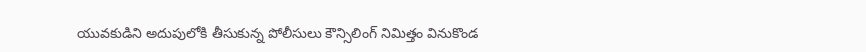యువకుడిని అదుపులోకి తీసుకున్న పోలీసులు కౌన్సిలింగ్ నిమిత్తం వినుకొండ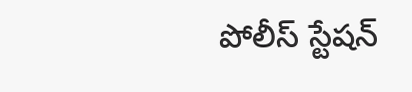పోలీస్ స్టేషన్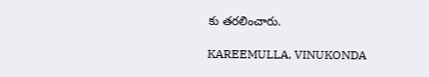కు తరలించారు.

KAREEMULLA, VINUKONDA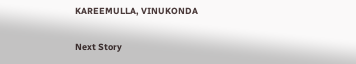KAREEMULLA, VINUKONDA

Next Story